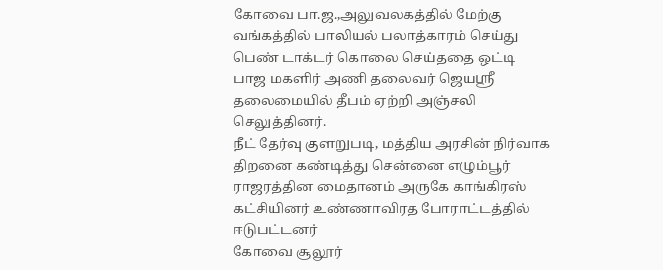கோவை பா.ஜ.,அலுவலகத்தில் மேற்கு வங்கத்தில் பாலியல் பலாத்காரம் செய்து பெண் டாக்டர் கொலை செய்ததை ஒட்டி பாஜ மகளிர் அணி தலைவர் ஜெயஸ்ரீ தலைமையில் தீபம் ஏற்றி அஞ்சலி செலுத்தினர்.
நீட் தேர்வு குளறுபடி, மத்திய அரசின் நிர்வாக திறனை கண்டித்து சென்னை எழும்பூர் ராஜரத்தின மைதானம் அருகே காங்கிரஸ் கட்சியினர் உண்ணாவிரத போராட்டத்தில் ஈடுபட்டனர்
கோவை சூலூர்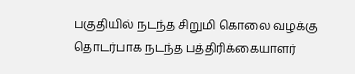பகுதியில் நடந்த சிறுமி கொலை வழக்கு தொடர்பாக நடந்த பத்திரிக்கையாளர்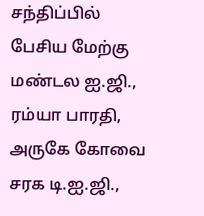சந்திப்பில் பேசிய மேற்கு மண்டல ஐ.ஜி., ரம்யா பாரதி, அருகே கோவை சரக டி.ஐ.ஜி.,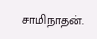சாமிநாதன்.